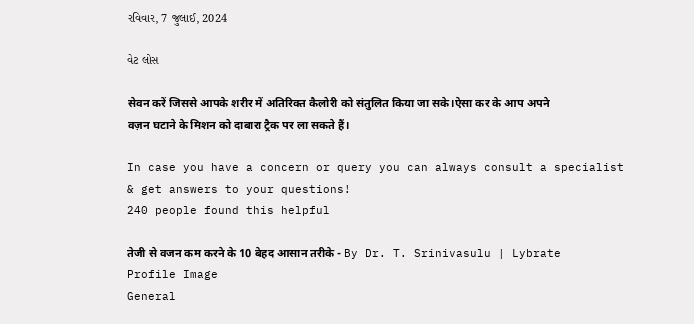રવિવાર, 7 જુલાઈ, 2024

વેટ લોસ

सेवन करें जिससे आपके शरीर में अतिरिक्त कैलोरी को संतुलित किया जा सके।ऐसा कर के आप अपने वज़न घटाने के मिशन को दाबारा ट्रैक पर ला सकते हैं।

In case you have a concern or query you can always consult a specialist & get answers to your questions!
240 people found this helpful

तेजी से वजन कम करने के 10 बेहद आसान तरीके - By Dr. T. Srinivasulu | Lybrate
Profile Image
General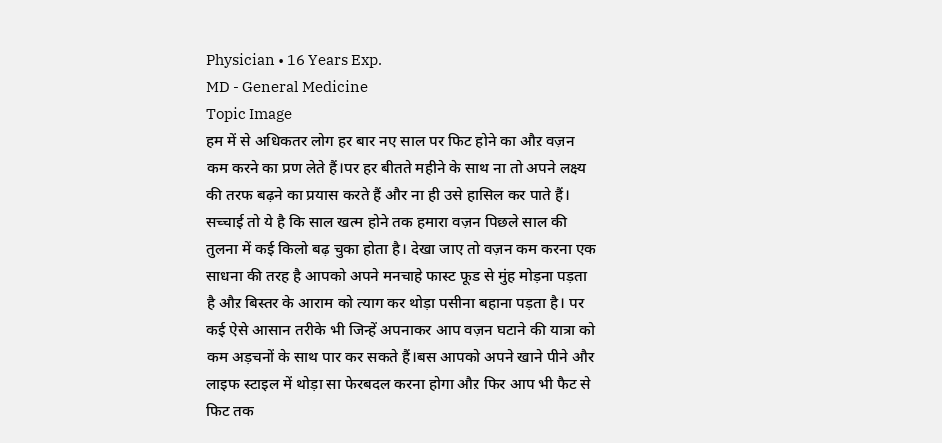Physician • 16 Years Exp.
MD - General Medicine
Topic Image
हम में से अधिकतर लोग हर बार नए साल पर फिट होने का औऱ वज़न कम करने का प्रण लेते हैं।पर हर बीतते महीने के साथ ना तो अपने लक्ष्य की तरफ बढ़ने का प्रयास करते हैं और ना ही उसे हासिल कर पाते हैं। सच्चाई तो ये है कि साल खत्म होने तक हमारा वज़न पिछले साल की तुलना में कई किलो बढ़ चुका होता है। देखा जाए तो वज़न कम करना एक साधना की तरह है आपको अपने मनचाहे फास्ट फूड से मुंह मोड़ना पड़ता है औऱ बिस्तर के आराम को त्याग कर थोड़ा पसीना बहाना पड़ता है। पर कई ऐसे आसान तरीके भी जिन्हें अपनाकर आप वज़न घटाने की यात्रा को कम अड़चनों के साथ पार कर सकते हैं।बस आपको अपने खाने पीने और लाइफ स्टाइल में थोड़ा सा फेरबदल करना होगा औऱ फिर आप भी फैट से फिट तक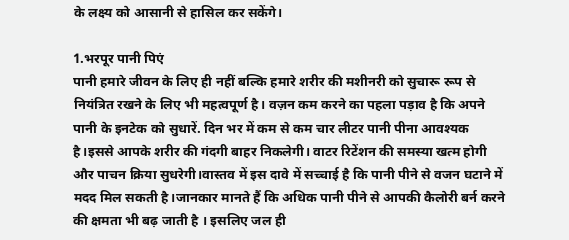के लक्ष्य को आसानी से हासिल कर सकेंगे।

1.भरपूर पानी पिएं
पानी हमारे जीवन के लिए ही नहीं बल्कि हमारे शरीर की मशीनरी को सुचारू रूप से नियंत्रित रखने के लिए भी महत्वपूर्ण है। वज़न कम करने का पहला पड़ाव है कि अपने पानी के इनटेक को सुधारें. दिन भर में कम से कम चार लीटर पानी पीना आवश्यक है।इससे आपके शरीर की गंदगी बाहर निकलेगी। वाटर रिटेंशन की समस्या खत्म होगी और पाचन क्रिया सुधरेगी।वास्तव में इस दावे में सच्चाई है कि पानी पीने से वजन घटाने में मदद मिल सकती है।जानकार मानते हैं कि अधिक पानी पीने से आपकी कैलोरी बर्न करने की क्षमता भी बढ़ जाती है । इसलिए जल ही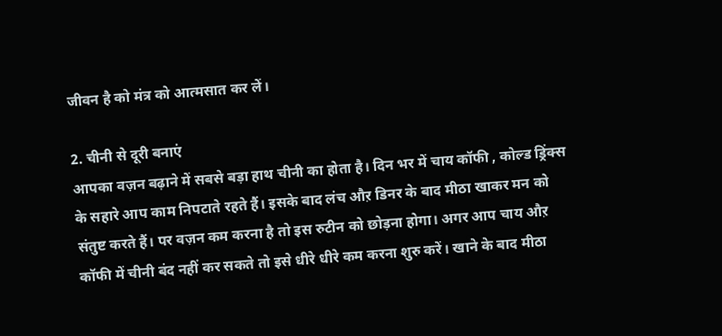जीवन है को मंत्र को आत्मसात कर लें।

2. चीनी से दूरी बनाएं
आपका वज़न बढ़ाने में सबसे बड़ा हाथ चीनी का होता है। दिन भर में चाय कॉफी , कोल्ड ड्रिंक्स के सहारे आप काम निपटाते रहते हैं। इसके बाद लंच औऱ डिनर के बाद मीठा खाकर मन को संतुष्ट करते हैं। पर वज़न कम करना है तो इस रुटीन को छोड़ना होगा। अगर आप चाय औऱ कॉफी में चीनी बंद नहीं कर सकते तो इसे धीरे धीरे कम करना शुरु करें। खाने के बाद मीठा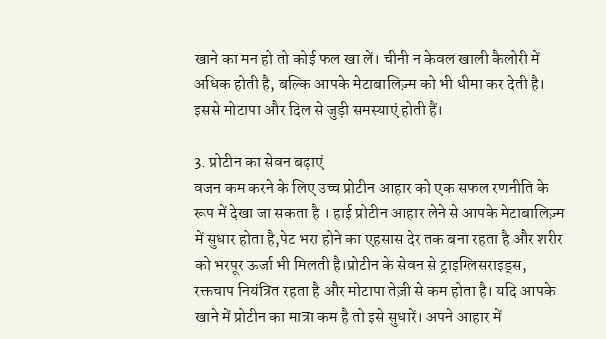खाने का मन हो तो कोई फल खा लें। चीनी न केवल खाली कैलोरी में अधिक होती है, बल्कि आपके मेटाबालिज़्म को भी धीमा कर देती है। इससे मोटापा और दिल से जुड़ी समस्याएं होती हैं।

3. प्रोटीन का सेवन बढ़ाएं
वजन कम करने के लिए उच्च प्रोटीन आहार को एक सफल रणनीति के रूप में देखा जा सकता है । हाई प्रोटीन आहार लेने से आपके मेटाबालिज़्म में सुधार होता है,पेट भरा होने का एहसास देर तक बना रहता है और शरीर को भरपूर ऊर्जा भी मिलती है।प्रोटीन के सेवन से ट्राइग्लिसराइड्स, रक्तचाप नियंत्रित रहता है और मोटापा तेज़ी से कम होता है। यदि आपके खाने में प्रोटीन का मात्रा कम है तो इसे सुधारें। अपने आहार में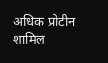अधिक प्रोटीन शामिल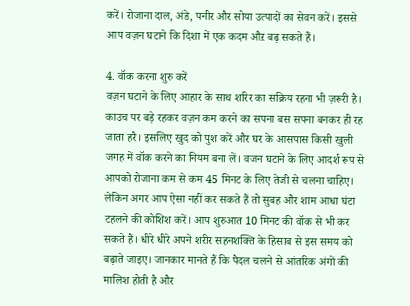करें। रोजाना दाल, अंडे, पनीर और सोया उत्पादों का सेवन करें। इससे आप वज़न घटाने कि दिशा में एक कदम औऱ बढ़ सकते हैं।

4. वॉक करना शुरु करें
वज़न घटाने के लिए आहार के साथ शरिर का सक्रिय रहना भी ज़रूरी है। काउच पर बड़े रहकर वज़न कम करने का सपना बस सपना बनकर ही रह जाता हरै। इसलिए खुद को पुश करें और घर के आसपास किसी खुली जगह में वॉक करने का नियम बना लें। वजन घटाने के लिए आदर्श रूप से आपको रोजाना कम से कम 45 मिनट के लिए तेजी से चलना चाहिए। लेकिन अगर आप ऐसा नहीं कर सकते हैं तो सुबह और शाम आधा घंटा टहलने की कोशिश करें। आप शुरुआत 10 मिनट की वॉक से भी कर सकते हैं। धीरे धीरे अपने शरीर सहनशक्ति के हिसाब से इस समय को बढ़ाते जाइए। जानकार मानते हैं कि पैदल चलने से आंतरिक अंगों की मालिश होती है और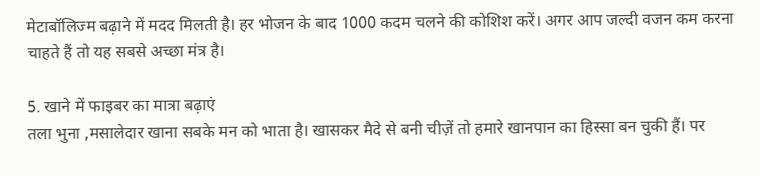मेटाबॉलिज्म बढ़ाने में मदद मिलती है। हर भोजन के बाद 1000 कदम चलने की कोशिश करें। अगर आप जल्दी वजन कम करना चाहते हैं तो यह सबसे अच्छा मंत्र है।

5. खाने में फाइबर का मात्रा बढ़ाएं
तला भुना ,मसालेदार खाना सबके मन को भाता है। खासकर मैदे से बनी चीज़ें तो हमारे खानपान का हिस्सा बन चुकी हैं। पर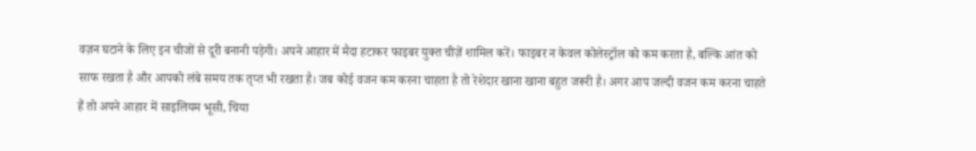वज़न घटाने के लिए इन चीजों से दूरी बनानी पड़ेगी। अपने आहार में मैदा हटाकर फाइबर युक्त चीज़ें शामिल करें। फाइबर न केवल कोलेस्ट्रॉल को कम करता है, बल्कि आंत को साफ रखता है और आपको लंबे समय तक तृप्त भी रखता है। जब कोई वजन कम करना चाहता है तो रेशेदार खाना खाना बहुत जरूरी है। अगर आप जल्दी वजन कम करना चाहते हैं तो अपने आहार में साइलियम भूसी, चिया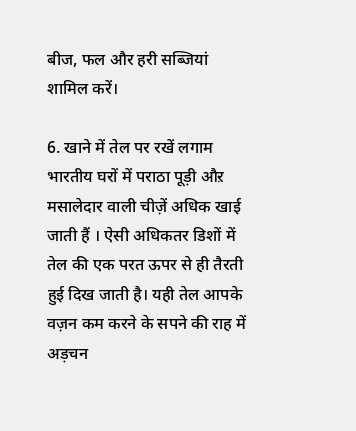बीज, फल और हरी सब्जियां शामिल करें।

6. खाने में तेल पर रखें लगाम
भारतीय घरों में पराठा पूड़ी औऱ मसालेदार वाली चीज़ें अधिक खाई जाती हैं । ऐसी अधिकतर डिशों में तेल की एक परत ऊपर से ही तैरती हुई दिख जाती है। यही तेल आपके वज़न कम करने के सपने की राह में अड़चन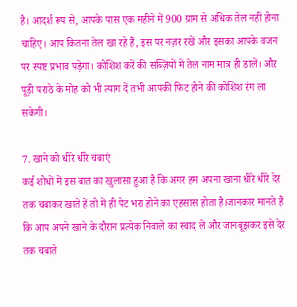है। आदर्श रूप से, आपके पास एक महीने में 900 ग्राम से अधिक तेल नहीं होना चाहिए। आप कितना तेल खा रहे हैं, इस पर नज़र रखें और इसका आपके वजन पर स्पष्ट प्रभाव पड़ेगा। कोशिश करें की सब्ज़ियों में तेल नाम मात्र ही डालें। औऱ पूड़ी पराठे के मोह को भी त्याग दें तभी आपकी फिट होने की कोशिश रंग ला सकेगी।

7. खाने को धीरे धीरे चबाएं
कई शोधों में इस बात का खुलासा हुआ है कि अगर हम अपना खाना धीरे धीरे देर तक चबाकर खाते हें तो में ही पेट भरा होने का एहसास होता है।जानकार मानते हैं कि आप अपने खाने के दौरान प्रत्येक निवाले का स्वाद लें और जानबूझकर इसे देर तक चबाते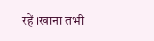रहें ।खाना तभी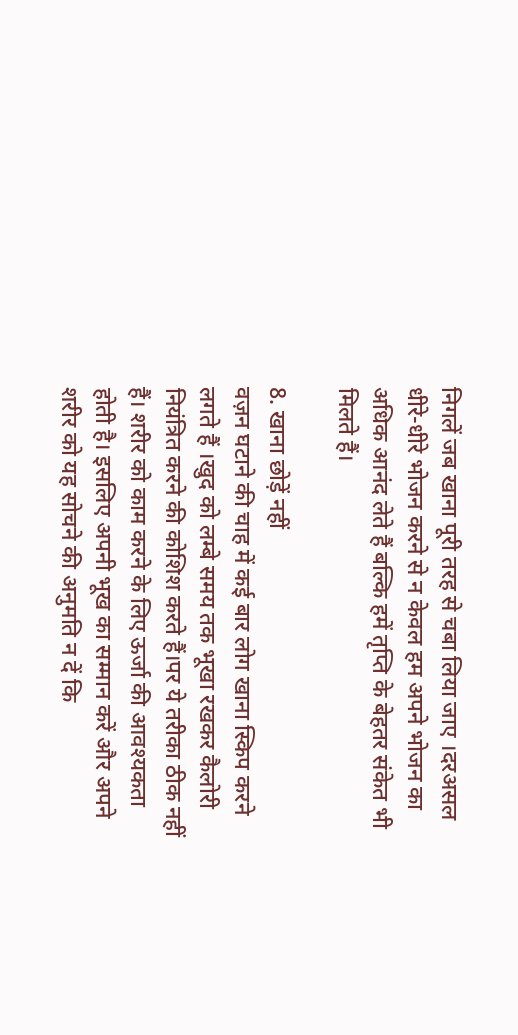निगलें जब खाना पूरी तरह से चबा लिया जाए ।दरअसल धीरे-धीरे भोजन करने से न केवल हम अपने भोजन का अधिक आनंद लेते हैं बल्कि हमें तृप्ति के बेहतर संकेत भी मिलते हैं।

8. खाना छोड़ें नहीं
वज़न घटाने की चाह में कई बार लोग खाना स्किप करने लगते हैं ।खुद को लम्बे समय तक भूखा रखकर कैलोरी नियंत्रित करने की कोशिश करते हैं।पर ये तरीका ठीक नहीं हैं। शरीर को काम करने के लिए ऊर्जा की आवश्यकता होती है। इसलिए अपनी भूख का सम्मान करें और अपने शरीर को यह सोचने की अनुमति न दें कि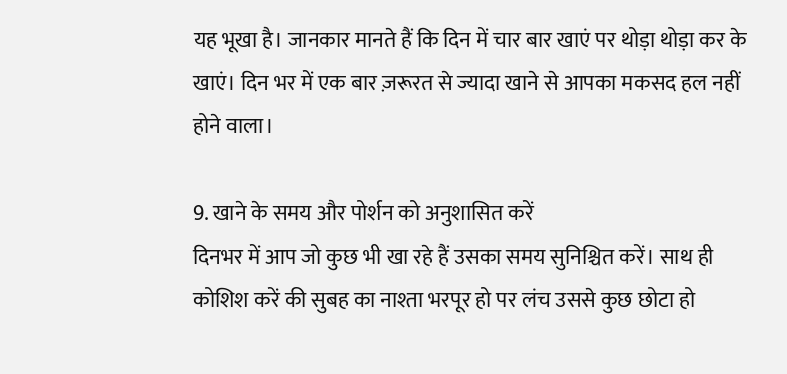यह भूखा है। जानकार मानते हैं कि दिन में चार बार खाएं पर थोड़ा थोड़ा कर के खाएं। दिन भर में एक बार ज़रूरत से ज्यादा खाने से आपका मकसद हल नहीं होने वाला।

9. खाने के समय और पोर्शन को अनुशासित करें
दिनभर में आप जो कुछ भी खा रहे हैं उसका समय सुनिश्चित करें। साथ ही कोशिश करें की सुबह का नाश्ता भरपूर हो पर लंच उससे कुछ छोटा हो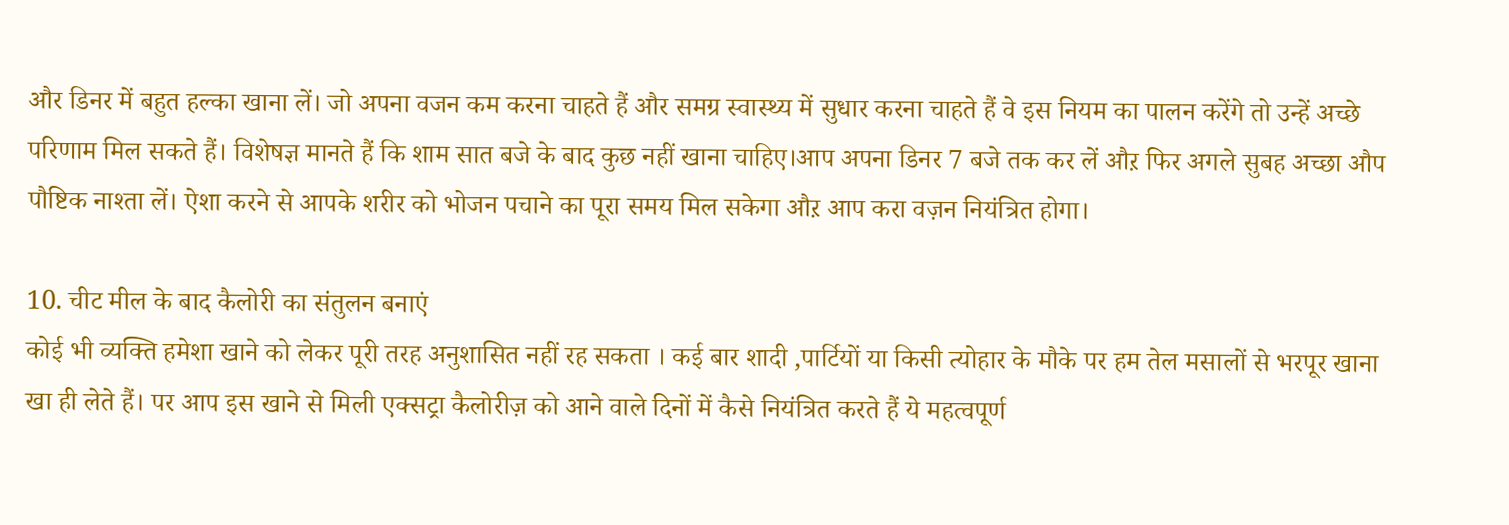और डिनर में बहुत हल्का खाना लें। जो अपना वजन कम करना चाहते हैं और समग्र स्वास्थ्य में सुधार करना चाहते हैं वे इस नियम का पालन करेंगे तो उन्हें अच्छे परिणाम मिल सकते हैं। विशेषज्ञ मानते हैं कि शाम सात बजे के बाद कुछ नहीं खाना चाहिए।आप अपना डिनर 7 बजे तक कर लें औऱ फिर अगले सुबह अच्छा औप पौष्टिक नाश्ता लें। ऐशा करने से आपके शरीर को भोजन पचाने का पूरा समय मिल सकेगा औऱ आप करा वज़न नियंत्रित होगा।

10. चीट मील के बाद कैलोरी का संतुलन बनाएं
कोई भी व्यक्ति हमेशा खाने को लेकर पूरी तरह अनुशासित नहीं रह सकता । कई बार शादी ,पार्टियों या किसी त्योहार के मौके पर हम तेल मसालों से भरपूर खाना खा ही लेते हैं। पर आप इस खाने से मिली एक्सट्रा कैलोरीज़ को आने वाले दिनों में कैसे नियंत्रित करते हैं ये महत्वपूर्ण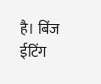है। बिंज ईटिंग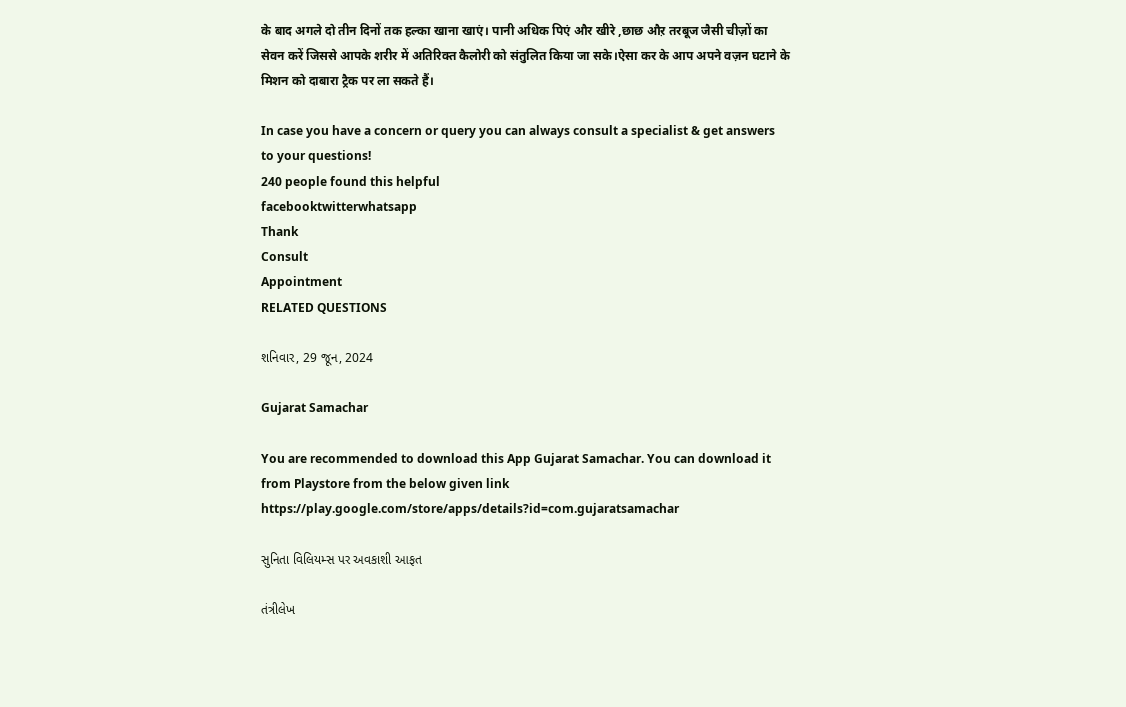के बाद अगले दो तीन दिनों तक हल्का खाना खाएं। पानी अधिक पिएं और खीरे ,छाछ औऱ तरबूज जैसी चीज़ों का सेवन करें जिससे आपके शरीर में अतिरिक्त कैलोरी को संतुलित किया जा सके।ऐसा कर के आप अपने वज़न घटाने के मिशन को दाबारा ट्रैक पर ला सकते हैं।

In case you have a concern or query you can always consult a specialist & get answers to your questions!
240 people found this helpful
facebooktwitterwhatsapp
Thank
Consult
Appointment
RELATED QUESTIONS

શનિવાર, 29 જૂન, 2024

Gujarat Samachar

You are recommended to download this App Gujarat Samachar. You can download it from Playstore from the below given link https://play.google.com/store/apps/details?id=com.gujaratsamachar

સુનિતા વિલિયમ્સ પર અવકાશી આફત

તંત્રીલેખ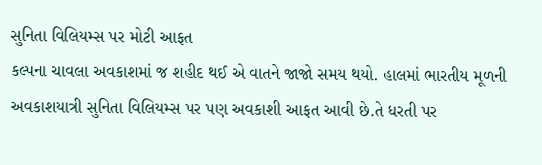સુનિતા વિલિયમ્સ પર મોટી આફત
કલ્પના ચાવલા અવકાશમાં જ શહીદ થઈ એ વાતને જાજો સમય થયો. હાલમાં ભારતીય મૂળની અવકાશયાત્રી સુનિતા વિલિયમ્સ પર પણ અવકાશી આફત આવી છે.તે ધરતી પર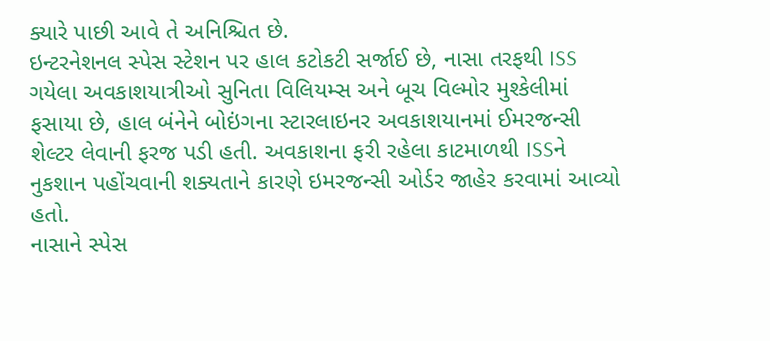ક્યારે પાછી આવે તે અનિશ્ચિત છે.
ઇન્ટરનેશનલ સ્પેસ સ્ટેશન પર હાલ કટોકટી સર્જાઈ છે, નાસા તરફથી ISS ગયેલા અવકાશયાત્રીઓ સુનિતા વિલિયમ્સ અને બૂચ વિલ્મોર મુશ્કેલીમાં ફસાયા છે, હાલ બંનેને બોઇંગના સ્ટારલાઇનર અવકાશયાનમાં ઈમરજન્સી શેલ્ટર લેવાની ફરજ પડી હતી. અવકાશના ફરી રહેલા કાટમાળથી ISSને નુકશાન પહોંચવાની શક્યતાને કારણે ઇમરજન્સી ઓર્ડર જાહેર કરવામાં આવ્યો હતો.
નાસાને સ્પેસ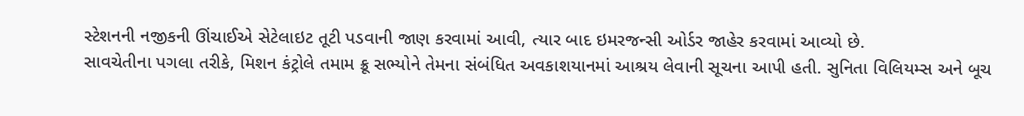સ્ટેશનની નજીકની ઊંચાઈએ સેટેલાઇટ તૂટી પડવાની જાણ કરવામાં આવી, ત્યાર બાદ ઇમરજન્સી ઓર્ડર જાહેર કરવામાં આવ્યો છે.
સાવચેતીના પગલા તરીકે, મિશન કંટ્રોલે તમામ ક્રૂ સભ્યોને તેમના સંબંધિત અવકાશયાનમાં આશ્રય લેવાની સૂચના આપી હતી. સુનિતા વિલિયમ્સ અને બૂચ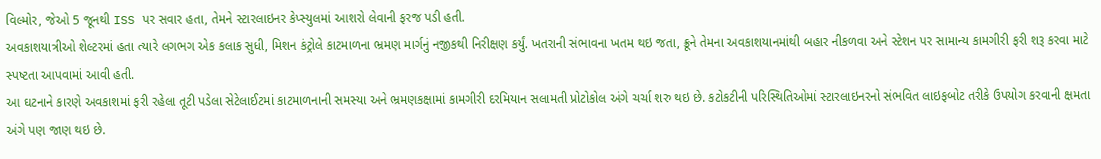વિલ્મોર, જેઓ 5 જૂનથી ISS પર સવાર હતા, તેમને સ્ટારલાઇનર કેપ્સ્યુલમાં આશરો લેવાની ફરજ પડી હતી.
અવકાશયાત્રીઓ શેલ્ટરમાં હતા ત્યારે લગભગ એક કલાક સુધી, મિશન કંટ્રોલે કાટમાળના ભ્રમણ માર્ગનું નજીકથી નિરીક્ષણ કર્યું. ખતરાની સંભાવના ખતમ થઇ જતા, ક્રૂને તેમના અવકાશયાનમાંથી બહાર નીકળવા અને સ્ટેશન પર સામાન્ય કામગીરી ફરી શરૂ કરવા માટે સ્પષ્ટતા આપવામાં આવી હતી.
આ ઘટનાને કારણે અવકાશમાં ફરી રહેલા તૂટી પડેલા સેટેલાઈટમાં કાટમાળનાની સમસ્યા અને ભ્રમણકક્ષામાં કામગીરી દરમિયાન સલામતી પ્રોટોકોલ અંગે ચર્ચા શરુ થઇ છે. કટોકટીની પરિસ્થિતિઓમાં સ્ટારલાઇનરનો સંભવિત લાઇફબોટ તરીકે ઉપયોગ કરવાની ક્ષમતા અંગે પણ જાણ થઇ છે.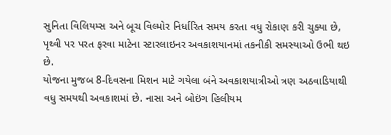સુનિતા વિલિયમ્સ અને બૂચ વિલ્મોર નિર્ધારિત સમય કરતા વધુ રોકાણ કરી ચુક્યા છે, પૃથ્વી પર પરત ફરવા માટેના સ્ટારલાઇનર અવકાશયાનમાં તકનીકી સમસ્યાઓ ઉભી થઇ છે.
યોજના મુજબ 8-દિવસના મિશન માટે ગયેલા બંને અવકાશયાત્રીઓ ત્રણ અઠવાડિયાથી વધુ સમયથી અવકાશમાં છે. નાસા અને બોઇંગ હિલીયમ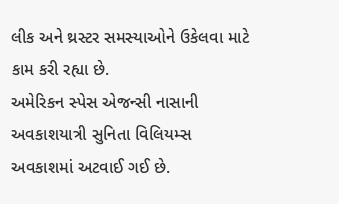લીક અને થ્રસ્ટર સમસ્યાઓને ઉકેલવા માટે કામ કરી રહ્યા છે.
અમેરિકન સ્પેસ એજન્સી નાસાની અવકાશયાત્રી સુનિતા વિલિયમ્સ અવકાશમાં અટવાઈ ગઈ છે.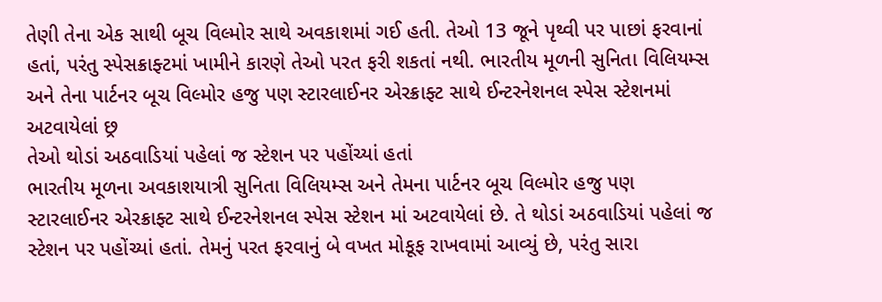તેણી તેના એક સાથી બૂચ વિલ્મોર સાથે અવકાશમાં ગઈ હતી. તેઓ 13 જૂને પૃથ્વી પર પાછાં ફરવાનાં હતાં, પરંતુ સ્પેસક્રાફ્ટમાં ખામીને કારણે તેઓ પરત ફરી શકતાં નથી. ભારતીય મૂળની સુનિતા વિલિયમ્સ અને તેના પાર્ટનર બૂચ વિલ્મોર હજુ પણ સ્ટારલાઈનર એરક્રાફ્ટ સાથે ઈન્ટરનેશનલ સ્પેસ સ્ટેશનમાં અટવાયેલાં છ્ર
તેઓ થોડાં અઠવાડિયાં પહેલાં જ સ્ટેશન પર પહોંચ્યાં હતાં
ભારતીય મૂળના અવકાશયાત્રી સુનિતા વિલિયમ્સ અને તેમના પાર્ટનર બૂચ વિલ્મોર હજુ પણ સ્ટારલાઈનર એરક્રાફ્ટ સાથે ઈન્ટરનેશનલ સ્પેસ સ્ટેશન માં અટવાયેલાં છે. તે થોડાં અઠવાડિયાં પહેલાં જ સ્ટેશન પર પહોંચ્યાં હતાં. તેમનું પરત ફરવાનું બે વખત મોકૂફ રાખવામાં આવ્યું છે, પરંતુ સારા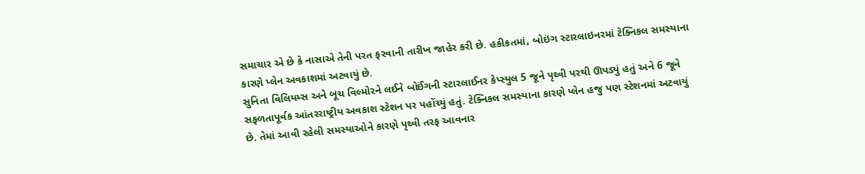સમાચાર એ છે કે નાસાએ તેની પરત ફરવાની તારીખ જાહેર કરી છે. હકીકતમાં, બોઇંગ સ્ટારલાઇનરમાં ટેક્નિકલ સમસ્યાના કારણે પ્લેન અવકાશમાં અટવાયું છે.
સુનિતા વિલિયમ્સ અને બૂચ વિલ્મોરને લઈને બોઈંગની સ્ટારલાઈનર કેપ્સ્યુલ 5 જૂને પૃથ્વી પરથી ઊપડ્યું હતું અને 6 જૂને સફળતાપૂર્વક આંતરરાષ્ટ્રીય અવકાશ સ્ટેશન પર પહોંચ્યું હતું. ટેક્નિકલ સમસ્યાના કારણે પ્લેન હજુ પણ સ્ટેશનમાં અટવાયું છે. તેમાં આવી રહેલી સમસ્યાઓને કારણે પૃથ્વી તરફ આવનાર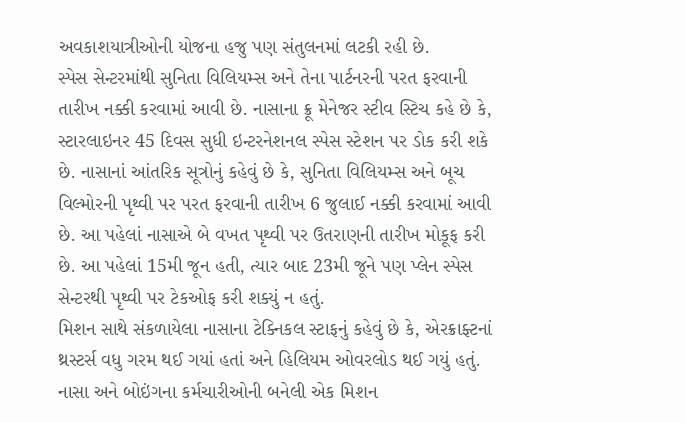અવકાશયાત્રીઓની યોજના હજુ પણ સંતુલનમાં લટકી રહી છે.
સ્પેસ સેન્ટરમાંથી સુનિતા વિલિયમ્સ અને તેના પાર્ટનરની પરત ફરવાની તારીખ નક્કી કરવામાં આવી છે. નાસાના ક્રૂ મેનેજર સ્ટીવ સ્ટિચ કહે છે કે, સ્ટારલાઇનર 45 દિવસ સુધી ઇન્ટરનેશનલ સ્પેસ સ્ટેશન પર ડોક કરી શકે છે. નાસાનાં આંતરિક સૂત્રોનું કહેવું છે કે, સુનિતા વિલિયમ્સ અને બૂચ વિલ્મોરની પૃથ્વી પર પરત ફરવાની તારીખ 6 જુલાઈ નક્કી કરવામાં આવી છે. આ પહેલાં નાસાએ બે વખત પૃથ્વી પર ઉતરાણની તારીખ મોકૂફ કરી છે. આ પહેલાં 15મી જૂન હતી, ત્યાર બાદ 23મી જૂને પણ પ્લેન સ્પેસ સેન્ટરથી પૃથ્વી પર ટેકઓફ કરી શક્યું ન હતું.
મિશન સાથે સંકળાયેલા નાસાના ટેક્નિકલ સ્ટાફનું કહેવું છે કે, એરક્રાફ્ટનાં થ્રસ્ટર્સ વધુ ગરમ થઈ ગયાં હતાં અને હિલિયમ ઓવરલોડ થઈ ગયું હતું. નાસા અને બોઇંગના કર્મચારીઓની બનેલી એક મિશન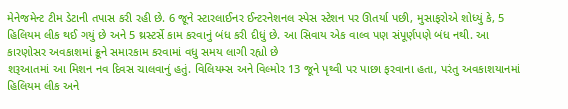મેનેજમેન્ટ ટીમ ડેટાની તપાસ કરી રહી છે. 6 જૂને સ્ટારલાઈનર ઈન્ટરનેશનલ સ્પેસ સ્ટેશન પર ઊતર્યા પછી, મુસાફરોએ શોધ્યું કે, 5 હિલિયમ લીક થઈ ગયું છે અને 5 થ્રસ્ટર્સે કામ કરવાનું બંધ કરી દીધું છે. આ સિવાય એક વાલ્વ પણ સંપૂર્ણપણે બંધ નથી. આ કારણોસર અવકાશમાં ક્રૂને સમારકામ કરવામાં વધુ સમય લાગી રહ્યો છે
શરૂઆતમાં આ મિશન નવ દિવસ ચાલવાનું હતું. વિલિયમ્સ અને વિલ્મોર 13 જૂને પૃથ્વી પર પાછા ફરવાના હતા, પરંતુ અવકાશયાનમાં હિલિયમ લીક અને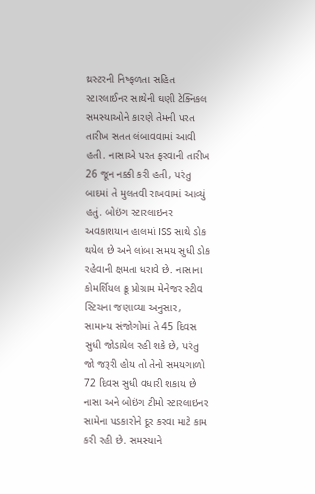થ્રસ્ટરની નિષ્ફળતા સહિત સ્ટારલાઈનર સાથેની ઘણી ટેક્નિકલ સમસ્યાઓને કારણે તેમની પરત તારીખ સતત લંબાવવામાં આવી હતી. નાસાએ પરત ફરવાની તારીખ 26 જૂન નક્કી કરી હતી, પરંતુ બાદમાં તે મુલતવી રાખવામાં આવ્યું હતું. બોઇંગ સ્ટારલાઇનર અવકાશયાન હાલમાં ISS સાથે ડોક થયેલ છે અને લાંબા સમય સુધી ડોક રહેવાની ક્ષમતા ધરાવે છે. નાસાના કોમર્શિયલ ક્રૂ પ્રોગ્રામ મેનેજર સ્ટીવ સ્ટિચના જણાવ્યા અનુસાર, સામાન્ય સંજોગોમાં તે 45 દિવસ સુધી જોડાયેલ રહી શકે છે, પરંતુ જો જરૂરી હોય તો તેનો સમયગાળો 72 દિવસ સુધી વધારી શકાય છે
નાસા અને બોઇંગ ટીમો સ્ટારલાઇનર સામેના પડકારોને દૂર કરવા માટે કામ કરી રહી છે. સમસ્યાને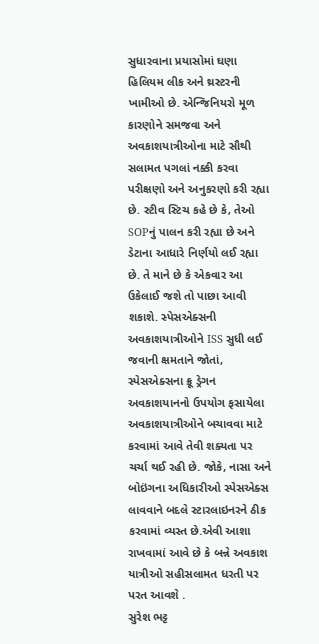સુધારવાના પ્રયાસોમાં ઘણા હિલિયમ લીક અને થ્રસ્ટરની ખામીઓ છે. એન્જિનિયરો મૂળ કારણોને સમજવા અને અવકાશયાત્રીઓના માટે સૌથી સલામત પગલાં નક્કી કરવા પરીક્ષણો અને અનુકરણો કરી રહ્યા છે. સ્ટીવ સ્ટિચ કહે છે કે, તેઓ SOPનું પાલન કરી રહ્યા છે અને ડેટાના આધારે નિર્ણયો લઈ રહ્યા છે. તે માને છે કે એકવાર આ ઉકેલાઈ જશે તો પાછા આવી શકાશે. સ્પેસએક્સની અવકાશયાત્રીઓને ISS સુધી લઈ જવાની ક્ષમતાને જોતાં, સ્પેસએક્સના ક્રૂ ડ્રેગન અવકાશયાનનો ઉપયોગ ફસાયેલા અવકાશયાત્રીઓને બચાવવા માટે કરવામાં આવે તેવી શક્યતા પર ચર્ચા થઈ રહી છે. જોકે, નાસા અને બોઇંગના અધિકારીઓ સ્પેસએક્સ લાવવાને બદલે સ્ટારલાઇનરને ઠીક કરવામાં વ્યસ્ત છે.એવી આશા રાખવામાં આવે છે કે બન્ને અવકાશ યાત્રીઓ સહીસલામત ધરતી પર પરત આવશે .
સુરેશ ભટ્ટ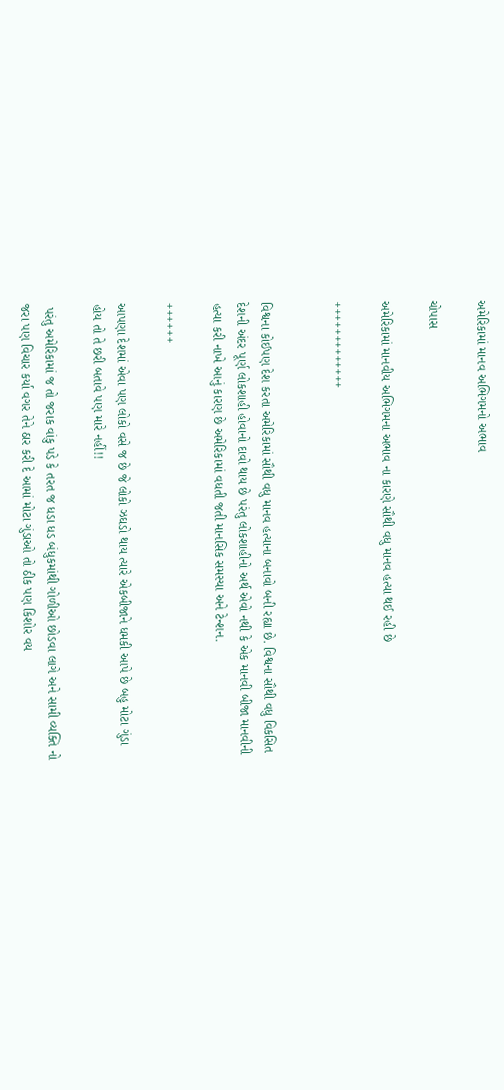અમેરિકામાં માનવ અભિગમનો અભાવ

ચોપાસ

અમેરિકામાં માનવીય અભિગમના અભાવ ના કારણે સૌથી વધુ માનવ હત્યા થઈ રહી છે

+++++++++++++


વિશ્વના કોઈપણ દેશ કરતા અમેરિકામાં સૌથી વધુ માનવ હત્યાના બનાવો બની રહ્યા છે. વિશ્વના સૌથી વધુ વિકસિત દેશની અંદર પૂર્ણ લોકશાહી હોવાનો દાવો થાય છે પરંતુ લોકશાહીનો અર્થ એવો નથી કે એક માનવી બીજા માનવીની હત્યા કરી નાખે આનું કારણ છે અમેરિકામાં વધતી જતી માનસિક સમસ્યા અને ટેન્શન.

++++++

આપણા દેશમાં એવા પણ લોકો વસે જ છે જે લોકો ઝઘડો થાય ત્યારે એકબીજાને ધમકી આપે છે બહુ મોટા ગુંડા હોય તો તે છરી બતાવે પણ મારે નહીં!!

 પરંતુ અમેરિકામાં જ તો જરાક વાંકુ પડે કે તરત જ ધડા ધડ બંધુકમાંથી ગોળીઓ છોડવા લાગે અને સામી વ્યક્તિ નો જરા પણ વિચાર કર્યા વગર તેને ઠાર કરી દે આમાં મોટા ગુંડાઓ તો ઠીક પણ કિશોર વય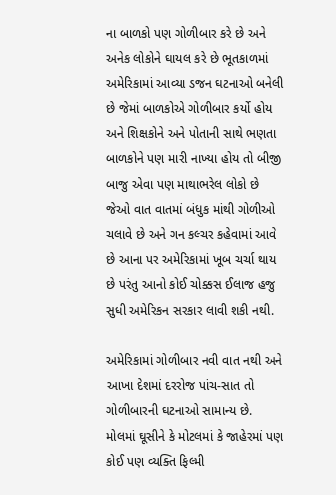ના બાળકો પણ ગોળીબાર કરે છે અને અનેક લોકોને ઘાયલ કરે છે ભૂતકાળમાં અમેરિકામાં આવ્યા ડજન ઘટનાઓ બનેલી છે જેમાં બાળકોએ ગોળીબાર કર્યો હોય અને શિક્ષકોને અને પોતાની સાથે ભણતા બાળકોને પણ મારી નાખ્યા હોય તો બીજી બાજુ એવા પણ માથાભરેલ લોકો છે જેઓ વાત વાતમાં બંધુક માંથી ગોળીઓ ચલાવે છે અને ગન કલ્ચર કહેવામાં આવે છે આના પર અમેરિકામાં ખૂબ ચર્ચા થાય છે પરંતુ આનો કોઈ ચોક્કસ ઈલાજ હજુ સુધી અમેરિકન સરકાર લાવી શકી નથી.

અમેરિકામાં ગોળીબાર નવી વાત નથી અને આખા દેશમાં દરરોજ પાંચ-સાત તો ગોળીબારની ઘટનાઓ સામાન્ય છે. મોલમાં ઘૂસીને કે મોટલમાં કે જાહેરમાં પણ કોઈ પણ વ્યક્તિ ફિલ્મી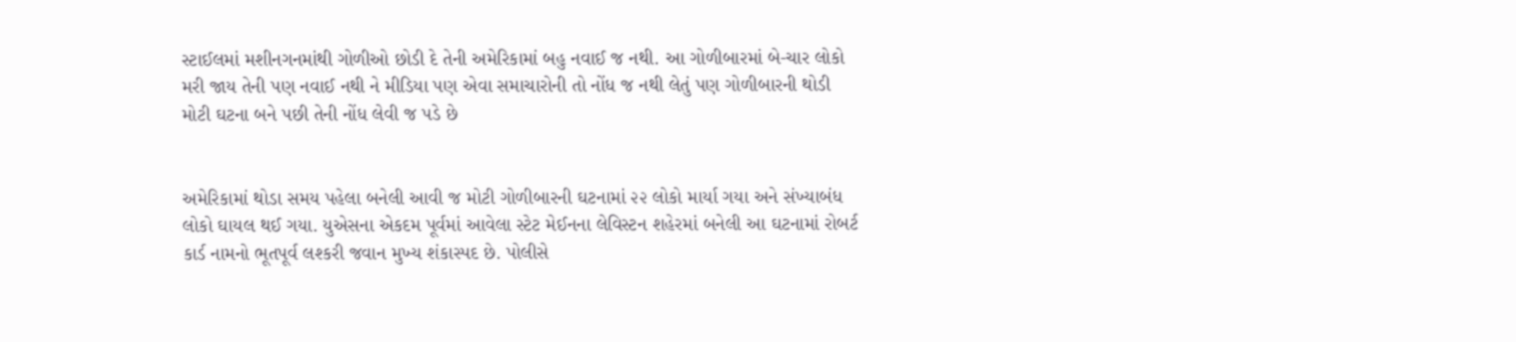સ્ટાઈલમાં મશીનગનમાંથી ગોળીઓ છોડી દે તેની અમેરિકામાં બહુ નવાઈ જ નથી. આ ગોળીબારમાં બે-ચાર લોકો મરી જાય તેની પણ નવાઈ નથી ને મીડિયા પણ એવા સમાચારોની તો નોંધ જ નથી લેતું પણ ગોળીબારની થોડી મોટી ઘટના બને પછી તેની નોંધ લેવી જ પડે છે


અમેરિકામાં થોડા સમય પહેલા બનેલી આવી જ મોટી ગોળીબારની ઘટનામાં ૨૨ લોકો માર્યા ગયા અને સંખ્યાબંધ લોકો ઘાયલ થઈ ગયા. યુએસના એકદમ પૂર્વમાં આવેલા સ્ટેટ મેઈનના લેવિસ્ટન શહેરમાં બનેલી આ ઘટનામાં રોબર્ટ કાર્ડ નામનો ભૂતપૂર્વ લશ્કરી જવાન મુખ્ય શંકાસ્પદ છે. પોલીસે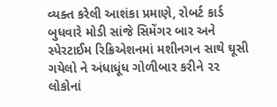વ્યક્ત કરેલી આશંકા પ્રમાણે, રોબર્ટ કાર્ડ બુધવારે મોડી સાંજે સિમેંગર બાર અને સ્પેરટાઈમ રિક્રિએશનમાં મશીનગન સાથે ઘૂસી ગયેલો ને અંધાધૂંધ ગોળીબાર કરીને ૨૨ લોકોનાં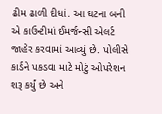ઢીમ ઢાળી દીધાં. આ ઘટના બની એ કાઉન્ટીમાં ઈમર્જન્સી એલર્ટ જાહેર કરવામાં આવ્યું છે. પોલીસે કાર્ડને પકડવા માટે મોટું ઓપરેશન શરૂ કર્યું છે અને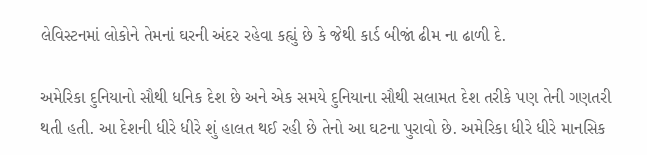લેવિસ્ટનમાં લોકોને તેમનાં ઘરની અંદર રહેવા કહ્યું છે કે જેથી કાર્ડ બીજાં ઢીમ ના ઢાળી દે.

અમેરિકા દુનિયાનો સૌથી ધનિક દેશ છે અને એક સમયે દુનિયાના સૌથી સલામત દેશ તરીકે પણ તેની ગણતરી થતી હતી. આ દેશની ધીરે ધીરે શું હાલત થઈ રહી છે તેનો આ ઘટના પુરાવો છે. અમેરિકા ધીરે ધીરે માનસિક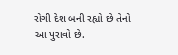રોગી દેશ બની રહ્યો છે તેનો આ પુરાવો છે.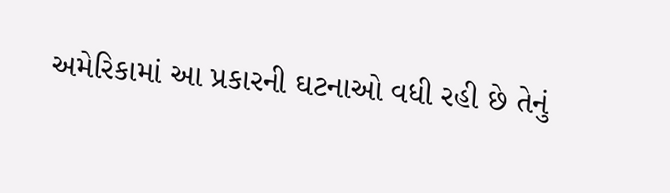અમેરિકામાં આ પ્રકારની ઘટનાઓ વધી રહી છે તેનું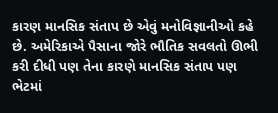કારણ માનસિક સંતાપ છે એવું મનોવિજ્ઞાનીઓ કહે છે. અમેરિકાએ પૈસાના જોરે ભૌતિક સવલતો ઊભી કરી દીધી પણ તેના કારણે માનસિક સંતાપ પણ ભેટમાં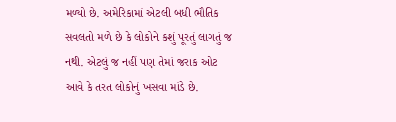મળ્યો છે. અમેરિકામાં એટલી બધી ભૌતિક સવલતો મળે છે કે લોકોને કશું પૂરતું લાગતું જ નથી. એટલું જ નહીં પણ તેમાં જરાક ઓટ આવે કે તરત લોકોનું ખસવા માંડે છે.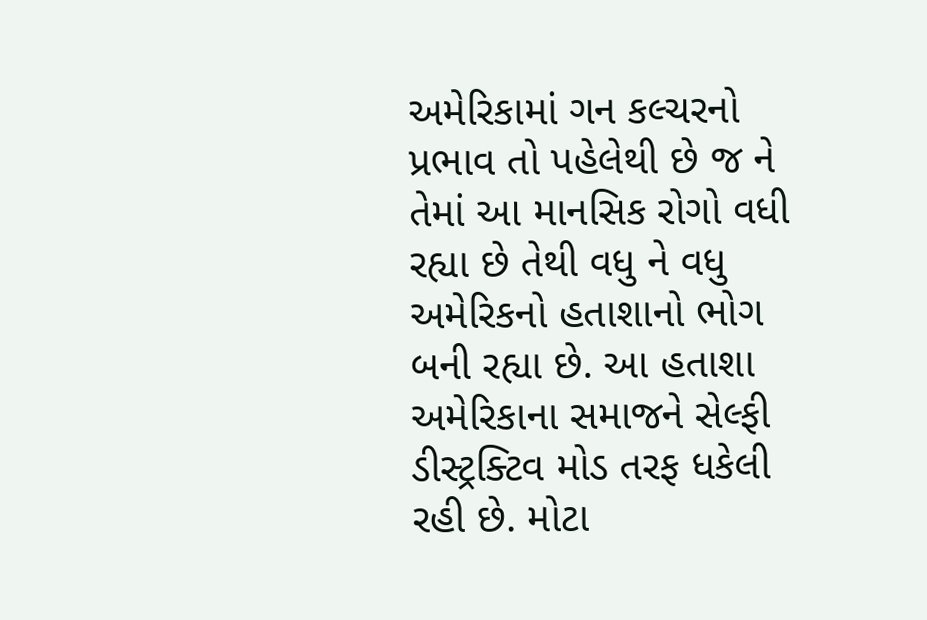અમેરિકામાં ગન કલ્ચરનો પ્રભાવ તો પહેલેથી છે જ ને તેમાં આ માનસિક રોગો વધી રહ્યા છે તેથી વધુ ને વધુ અમેરિકનો હતાશાનો ભોગ બની રહ્યા છે. આ હતાશા અમેરિકાના સમાજને સેલ્ફી ડીસ્ટ્રક્ટિવ મોડ તરફ ધકેલી રહી છે. મોટા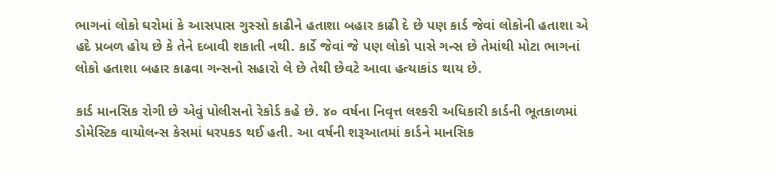ભાગનાં લોકો ઘરોમાં કે આસપાસ ગુસ્સો કાઢીને હતાશા બહાર કાઢી દે છે પણ કાર્ડ જેવાં લોકોની હતાશા એ હદે પ્રબળ હોય છે કે તેને દબાવી શકાતી નથી. કાર્ડે જેવાં જે પણ લોકો પાસે ગન્સ છે તેમાંથી મોટા ભાગનાં લોકો હતાશા બહાર કાઢવા ગન્સનો સહારો લે છે તેથી છેવટે આવા હત્યાકાંડ થાય છે.

કાર્ડ માનસિક રોગી છે એવું પોલીસનો રેકોર્ડ કહે છે. ૪૦ વર્ષના નિવૃત્ત લશ્કરી અધિકારી કાર્ડની ભૂતકાળમાં ડોમેસ્ટિક વાયોલન્સ કેસમાં ધરપકડ થઈ હતી. આ વર્ષની શરૂઆતમાં કાર્ડને માનસિક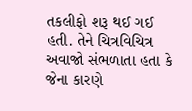તકલીફો શરૂ થઈ ગઈ હતી. તેને ચિત્રવિચિત્ર અવાજો સંભળાતા હતા કે જેના કારણે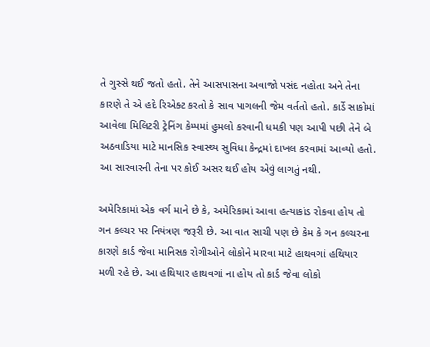તે ગુસ્સે થઈ જતો હતો. તેને આસપાસના અવાજો પસંદ નહોતા અને તેના કારણે તે એ હદે રિએક્ટ કરતો કે સાવ પાગલની જેમ વર્તતો હતો. કાર્ડે સાકોમાં આવેલા મિલિટરી ટ્રેનિંગ કેમ્પમાં હુમલો કરવાની ધમકી પણ આપી પછી તેને બે અઠવાડિયા માટે માનસિક સ્વાસ્થ્ય સુવિધા કેન્દ્રમાં દાખલ કરવામાં આવ્યો હતો. આ સારવારની તેના પર કોઈ અસર થઈ હોય એવું લાગતું નથી.

અમેરિકામાં એક વર્ગ માને છે કે, અમેરિકામાં આવા હત્યાકાંડ રોકવા હોય તો ગન કલ્ચર પર નિયંત્રણ જરૂરી છે. આ વાત સાચી પણ છે કેમ કે ગન કલ્ચરના કારણે કાર્ડ જેવા માનિસક રોગીઓને લોકોને મારવા માટે હાથવગાં હથિયાર મળી રહે છે. આ હથિયાર હાથવગાં ના હોય તો કાર્ડ જેવા લોકો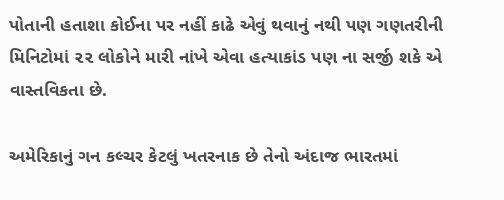પોતાની હતાશા કોઈના પર નહીં કાઢે એવું થવાનું નથી પણ ગણતરીની મિનિટોમાં ૨૨ લોકોને મારી નાંખે એવા હત્યાકાંડ પણ ના સર્જી શકે એ વાસ્તવિકતા છે.

અમેરિકાનું ગન કલ્ચર કેટલું ખતરનાક છે તેનો અંદાજ ભારતમાં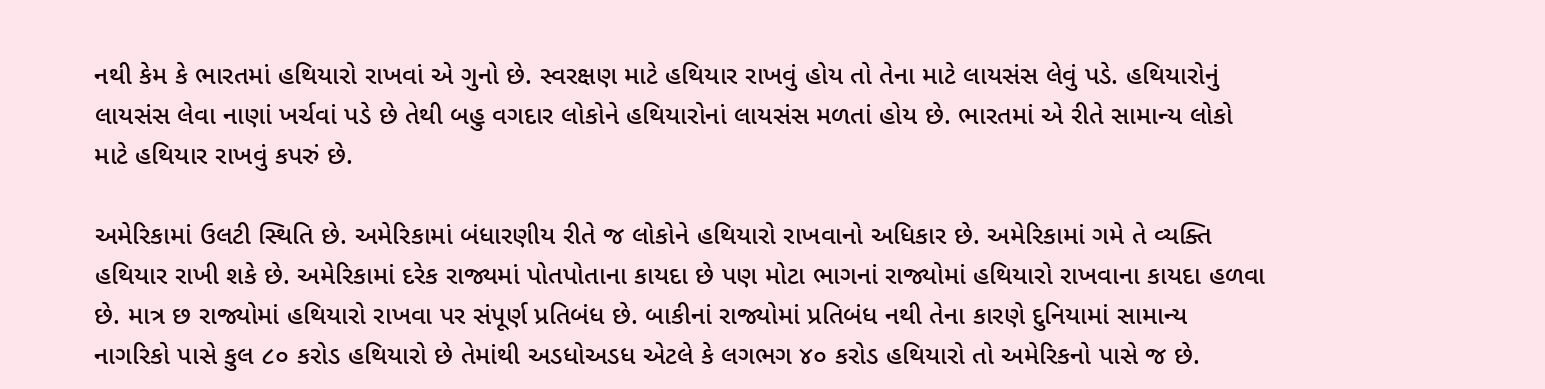નથી કેમ કે ભારતમાં હથિયારો રાખવાં એ ગુનો છે. સ્વરક્ષણ માટે હથિયાર રાખવું હોય તો તેના માટે લાયસંસ લેવું પડે. હથિયારોનું લાયસંસ લેવા નાણાં ખર્ચવાં પડે છે તેથી બહુ વગદાર લોકોને હથિયારોનાં લાયસંસ મળતાં હોય છે. ભારતમાં એ રીતે સામાન્ય લોકો માટે હથિયાર રાખવું કપરું છે.

અમેરિકામાં ઉલટી સ્થિતિ છે. અમેરિકામાં બંધારણીય રીતે જ લોકોને હથિયારો રાખવાનો અધિકાર છે. અમેરિકામાં ગમે તે વ્યક્તિ હથિયાર રાખી શકે છે. અમેરિકામાં દરેક રાજ્યમાં પોતપોતાના કાયદા છે પણ મોટા ભાગનાં રાજ્યોમાં હથિયારો રાખવાના કાયદા હળવા છે. માત્ર છ રાજ્યોમાં હથિયારો રાખવા પર સંપૂર્ણ પ્રતિબંધ છે. બાકીનાં રાજ્યોમાં પ્રતિબંધ નથી તેના કારણે દુનિયામાં સામાન્ય નાગરિકો પાસે કુલ ૮૦ કરોડ હથિયારો છે તેમાંથી અડધોઅડધ એટલે કે લગભગ ૪૦ કરોડ હથિયારો તો અમેરિકનો પાસે જ છે.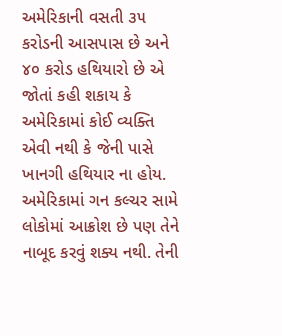અમેરિકાની વસતી ૩૫ કરોડની આસપાસ છે અને ૪૦ કરોડ હથિયારો છે એ જોતાં કહી શકાય કે અમેરિકામાં કોઈ વ્યક્તિ એવી નથી કે જેની પાસે ખાનગી હથિયાર ના હોય. અમેરિકામાં ગન કલ્ચર સામે લોકોમાં આક્રોશ છે પણ તેને નાબૂદ કરવું શક્ય નથી. તેની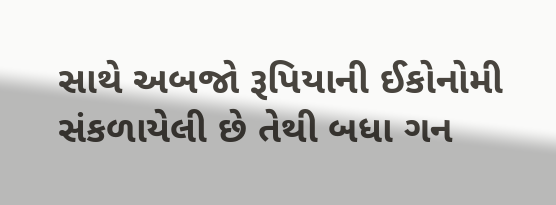સાથે અબજો રૂપિયાની ઈકોનોમી સંકળાયેલી છે તેથી બધા ગન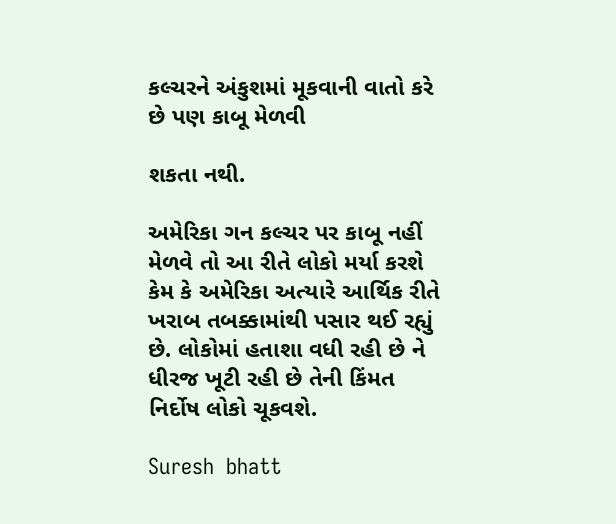કલ્ચરને અંકુશમાં મૂકવાની વાતો કરે છે પણ કાબૂ મેળવી

શકતા નથી.

અમેરિકા ગન કલ્ચર પર કાબૂ નહીં મેળવે તો આ રીતે લોકો મર્યા કરશે કેમ કે અમેરિકા અત્યારે આર્થિક રીતે ખરાબ તબક્કામાંથી પસાર થઈ રહ્યું છે. લોકોમાં હતાશા વધી રહી છે ને ધીરજ ખૂટી રહી છે તેની કિંમત નિર્દોષ લોકો ચૂકવશે.

Suresh  bhatt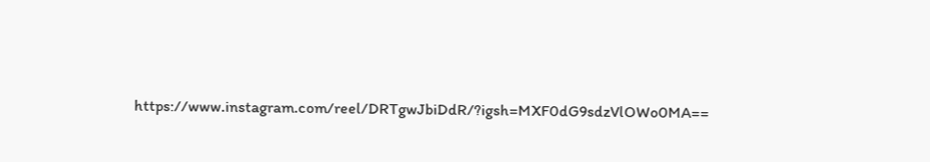https://www.instagram.com/reel/DRTgwJbiDdR/?igsh=MXF0dG9sdzVlOWo0MA==